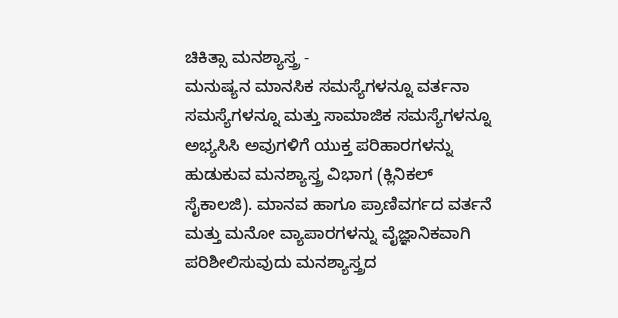ಚಿಕಿತ್ಸಾ ಮನಶ್ಯಾಸ್ತ್ರ -
ಮನುಷ್ಯನ ಮಾನಸಿಕ ಸಮಸ್ಯೆಗಳನ್ನೂ ವರ್ತನಾ ಸಮಸ್ಯೆಗಳನ್ನೂ ಮತ್ತು ಸಾಮಾಜಿಕ ಸಮಸ್ಯೆಗಳನ್ನೂ ಅಭ್ಯಸಿಸಿ ಅವುಗಳಿಗೆ ಯುಕ್ತ ಪರಿಹಾರಗಳನ್ನು ಹುಡುಕುವ ಮನಶ್ಯಾಸ್ತ್ರ ವಿಭಾಗ (ಕ್ಲಿನಿಕಲ್ ಸೈಕಾಲಜಿ). ಮಾನವ ಹಾಗೂ ಪ್ರಾಣಿವರ್ಗದ ವರ್ತನೆ ಮತ್ತು ಮನೋ ವ್ಯಾಪಾರಗಳನ್ನು ವೈಜ್ಞಾನಿಕವಾಗಿ ಪರಿಶೀಲಿಸುವುದು ಮನಶ್ಯಾಸ್ತ್ರದ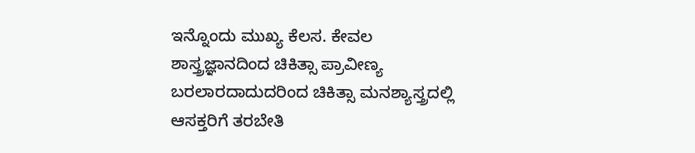ಇನ್ನೊಂದು ಮುಖ್ಯ ಕೆಲಸ. ಕೇವಲ ಶಾಸ್ತ್ರಜ್ಞಾನದಿಂದ ಚಿಕಿತ್ಸಾ ಪ್ರಾವೀಣ್ಯ ಬರಲಾರದಾದುದರಿಂದ ಚಿಕಿತ್ಸಾ ಮನಶ್ಯಾಸ್ತ್ರದಲ್ಲಿ ಆಸಕ್ತರಿಗೆ ತರಬೇತಿ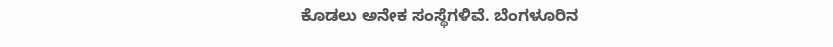ಕೊಡಲು ಅನೇಕ ಸಂಸ್ಥೆಗಳಿವೆ. ಬೆಂಗಳೂರಿನ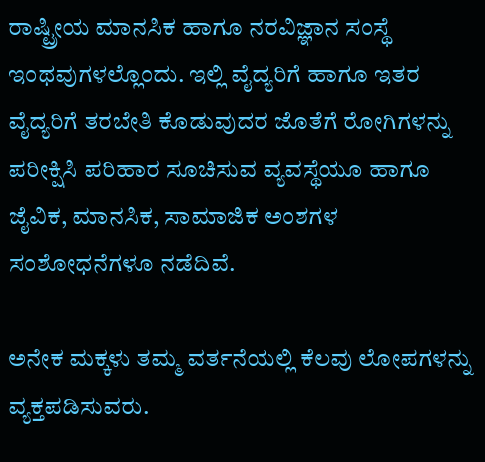ರಾಷ್ಟ್ರೀಯ ಮಾನಸಿಕ ಹಾಗೂ ನರವಿಜ್ಞಾನ ಸಂಸ್ಥೆ ಇಂಥವುಗಳಲ್ಲೊಂದು. ಇಲ್ಲಿ ವೈದ್ಯರಿಗೆ ಹಾಗೂ ಇತರ ವೈದ್ಯರಿಗೆ ತರಬೇತಿ ಕೊಡುವುದರ ಜೊತೆಗೆ ರೋಗಿಗಳನ್ನು ಪರೀಕ್ಷಿಸಿ ಪರಿಹಾರ ಸೂಚಿಸುವ ವ್ಯವಸ್ಥೆಯೂ ಹಾಗೂ ಜೈವಿಕ, ಮಾನಸಿಕ, ಸಾಮಾಜಿಕ ಅಂಶಗಳ ಸಂಶೋಧನೆಗಳೂ ನಡೆದಿವೆ.

ಅನೇಕ ಮಕ್ಕಳು ತಮ್ಮ ವರ್ತನೆಯಲ್ಲಿ ಕೆಲವು ಲೋಪಗಳನ್ನು ವ್ಯಕ್ತಪಡಿಸುವರು.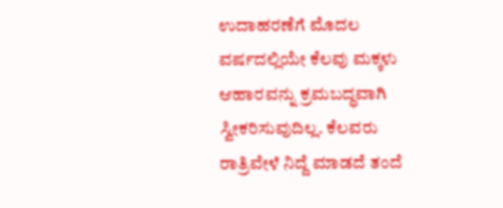ಉದಾಹರಣೆಗೆ ಮೊದಲ ವರ್ಷದಲ್ಲಿಯೇ ಕೆಲವು ಮಕ್ಕಳು ಆಹಾರವನ್ನು ಕ್ರಮಬದ್ಧವಾಗಿ ಸ್ವೀಕರಿಸುವುದಿಲ್ಲ. ಕೆಲವರು ರಾತ್ರಿವೇಳೆ ನಿದ್ದೆ ಮಾಡದೆ ತಂದೆ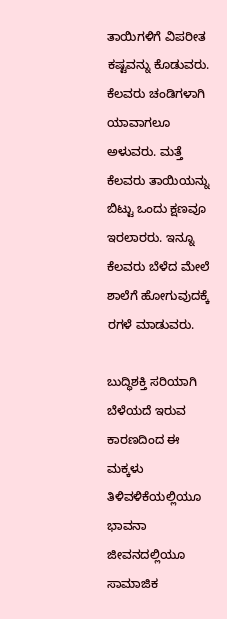ತಾಯಿಗಳಿಗೆ ವಿಪರೀತ ಕಷ್ಟವನ್ನು ಕೊಡುವರು. ಕೆಲವರು ಚಂಡಿಗಳಾಗಿ ಯಾವಾಗಲೂ ಅಳುವರು. ಮತ್ತೆ ಕೆಲವರು ತಾಯಿಯನ್ನು ಬಿಟ್ಟು ಒಂದು ಕ್ಷಣವೂ ಇರಲಾರರು. ಇನ್ನೂ ಕೆಲವರು ಬೆಳೆದ ಮೇಲೆ ಶಾಲೆಗೆ ಹೋಗುವುದಕ್ಕೆ ರಗಳೆ ಮಾಡುವರು.

ಬುದ್ಧಿಶಕ್ತಿ ಸರಿಯಾಗಿ ಬೆಳೆಯದೆ ಇರುವ ಕಾರಣದಿಂದ ಈ ಮಕ್ಕಳು ತಿಳಿವಳಿಕೆಯಲ್ಲಿಯೂ ಭಾವನಾ ಜೀವನದಲ್ಲಿಯೂ ಸಾಮಾಜಿಕ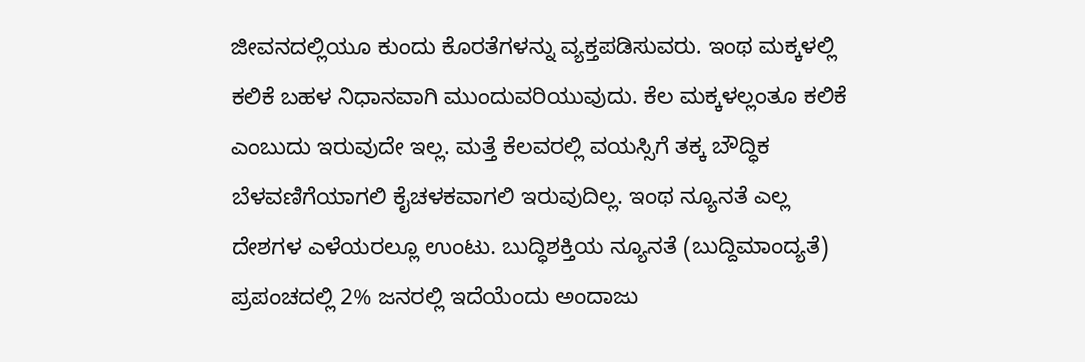ಜೀವನದಲ್ಲಿಯೂ ಕುಂದು ಕೊರತೆಗಳನ್ನು ವ್ಯಕ್ತಪಡಿಸುವರು. ಇಂಥ ಮಕ್ಕಳಲ್ಲಿ ಕಲಿಕೆ ಬಹಳ ನಿಧಾನವಾಗಿ ಮುಂದುವರಿಯುವುದು. ಕೆಲ ಮಕ್ಕಳಲ್ಲಂತೂ ಕಲಿಕೆ ಎಂಬುದು ಇರುವುದೇ ಇಲ್ಲ. ಮತ್ತೆ ಕೆಲವರಲ್ಲಿ ವಯಸ್ಸಿಗೆ ತಕ್ಕ ಬೌದ್ಧಿಕ ಬೆಳವಣಿಗೆಯಾಗಲಿ ಕೈಚಳಕವಾಗಲಿ ಇರುವುದಿಲ್ಲ. ಇಂಥ ನ್ಯೂನತೆ ಎಲ್ಲ ದೇಶಗಳ ಎಳೆಯರಲ್ಲೂ ಉಂಟು. ಬುದ್ಧಿಶಕ್ತಿಯ ನ್ಯೂನತೆ (ಬುದ್ದಿಮಾಂದ್ಯತೆ)  ಪ್ರಪಂಚದಲ್ಲಿ 2% ಜನರಲ್ಲಿ ಇದೆಯೆಂದು ಅಂದಾಜು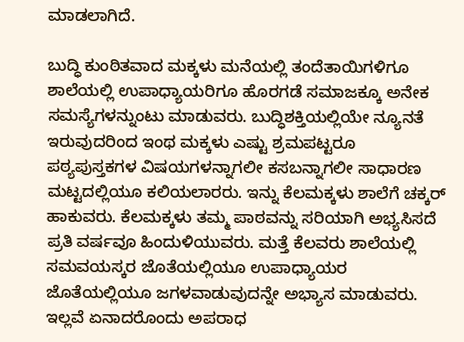ಮಾಡಲಾಗಿದೆ.

ಬುದ್ಧಿ ಕುಂಠಿತವಾದ ಮಕ್ಕಳು ಮನೆಯಲ್ಲಿ ತಂದೆತಾಯಿಗಳಿಗೂ ಶಾಲೆಯಲ್ಲಿ ಉಪಾಧ್ಯಾಯರಿಗೂ ಹೊರಗಡೆ ಸಮಾಜಕ್ಕೂ ಅನೇಕ ಸಮಸ್ಯೆಗಳನ್ನುಂಟು ಮಾಡುವರು. ಬುದ್ಧಿಶಕ್ತಿಯಲ್ಲಿಯೇ ನ್ಯೂನತೆ ಇರುವುದರಿಂದ ಇಂಥ ಮಕ್ಕಳು ಎಷ್ಟು ಶ್ರಮಪಟ್ಟರೂ ಪಠ್ಯಪುಸ್ತಕಗಳ ವಿಷಯಗಳನ್ನಾಗಲೀ ಕಸಬನ್ನಾಗಲೀ ಸಾಧಾರಣ ಮಟ್ಟದಲ್ಲಿಯೂ ಕಲಿಯಲಾರರು. ಇನ್ನು ಕೆಲಮಕ್ಕಳು ಶಾಲೆಗೆ ಚಕ್ಕರ್ ಹಾಕುವರು. ಕೆಲಮಕ್ಕಳು ತಮ್ಮ ಪಾಠವನ್ನು ಸರಿಯಾಗಿ ಅಭ್ಯಸಿಸದೆ ಪ್ರತಿ ವರ್ಷವೂ ಹಿಂದುಳಿಯುವರು. ಮತ್ತೆ ಕೆಲವರು ಶಾಲೆಯಲ್ಲಿ ಸಮವಯಸ್ಕರ ಜೊತೆಯಲ್ಲಿಯೂ ಉಪಾಧ್ಯಾಯರ ಜೊತೆಯಲ್ಲಿಯೂ ಜಗಳವಾಡುವುದನ್ನೇ ಅಭ್ಯಾಸ ಮಾಡುವರು. ಇಲ್ಲವೆ ಏನಾದರೊಂದು ಅಪರಾಧ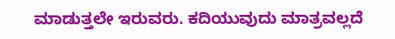ಮಾಡುತ್ತಲೇ ಇರುವರು. ಕದಿಯುವುದು ಮಾತ್ರವಲ್ಲದೆ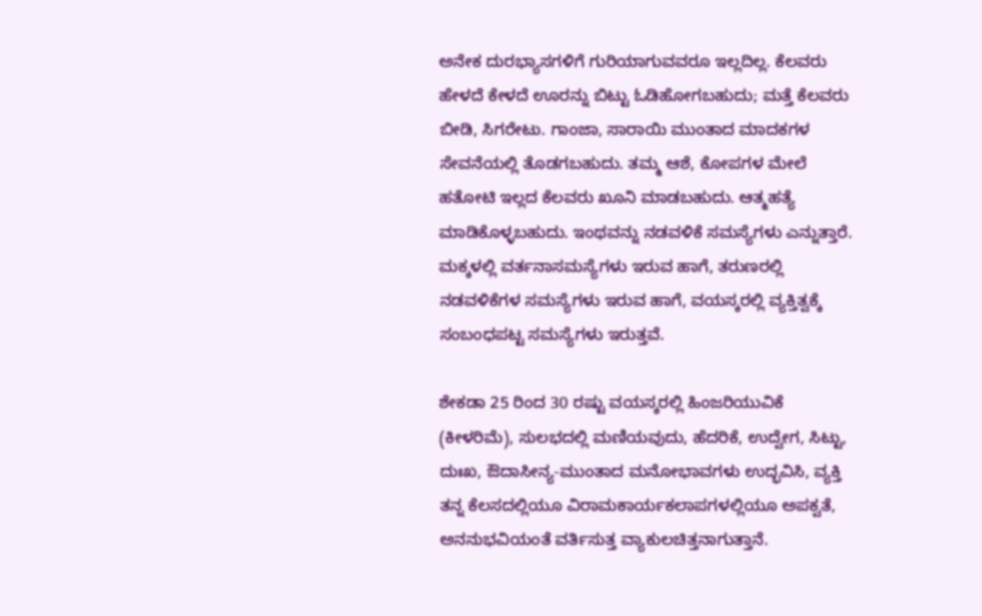ಅನೇಕ ದುರಭ್ಯಾಸಗಳಿಗೆ ಗುರಿಯಾಗುವವರೂ ಇಲ್ಲದಿಲ್ಲ. ಕೆಲವರು ಹೇಳದೆ ಕೇಳದೆ ಊರನ್ನು ಬಿಟ್ಟು ಓಡಿಹೋಗಬಹುದು; ಮತ್ತೆ ಕೆಲವರು ಬೀಡಿ, ಸಿಗರೇಟು. ಗಾಂಜಾ, ಸಾರಾಯಿ ಮುಂತಾದ ಮಾದಕಗಳ ಸೇವನೆಯಲ್ಲಿ ತೊಡಗಬಹುದು. ತಮ್ಮ ಆಶೆ, ಕೋಪಗಳ ಮೇಲೆ ಹತೋಟಿ ಇಲ್ಲದ ಕೆಲವರು ಖೂನಿ ಮಾಡಬಹುದು. ಆತ್ಮಹತ್ಯೆ ಮಾಡಿಕೊಳ್ಳಬಹುದು. ಇಂಥವನ್ನು ನಡವಳಿಕೆ ಸಮಸ್ಯೆಗಳು ಎನ್ನುತ್ತಾರೆ. ಮಕ್ಕಳಲ್ಲಿ ವರ್ತನಾಸಮಸ್ಯೆಗಳು ಇರುವ ಹಾಗೆ, ತರುಣರಲ್ಲಿ ನಡವಳಿಕೆಗಳ ಸಮಸ್ಯೆಗಳು ಇರುವ ಹಾಗೆ, ವಯಸ್ಕರಲ್ಲಿ ವ್ಯಕ್ತಿತ್ವಕ್ಕೆ ಸಂಬಂಧಪಟ್ಟ ಸಮಸ್ಯೆಗಳು ಇರುತ್ತವೆ.

ಶೇಕಡಾ 25 ರಿಂದ 30 ರಷ್ಟು ವಯಸ್ಕರಲ್ಲಿ ಹಿಂಜರಿಯುವಿಕೆ (ಕೀಳರಿಮೆ), ಸುಲಭದಲ್ಲಿ ಮಣಿಯವುದು, ಹೆದರಿಕೆ, ಉದ್ವೇಗ, ಸಿಟ್ಟು, ದುಃಖ, ಔದಾಸೀನ್ಯ-ಮುಂತಾದ ಮನೋಭಾವಗಳು ಉದ್ಭವಿಸಿ, ವ್ಯಕ್ತಿ ತನ್ನ ಕೆಲಸದಲ್ಲಿಯೂ ವಿರಾಮಕಾರ್ಯಕಲಾಪಗಳಲ್ಲಿಯೂ ಅಪಕ್ವತೆ, ಅನನುಭವಿಯಂತೆ ವರ್ತಿಸುತ್ತ ವ್ಯಾಕುಲಚಿತ್ತನಾಗುತ್ತಾನೆ.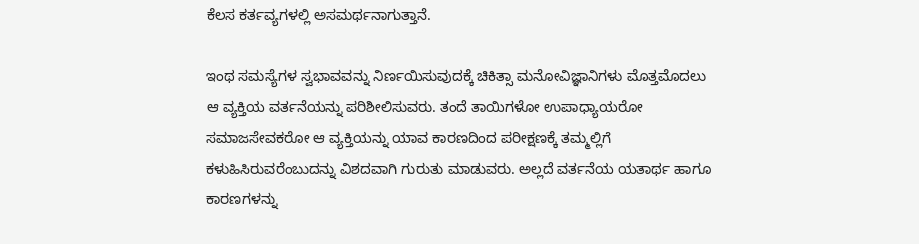ಕೆಲಸ ಕರ್ತವ್ಯಗಳಲ್ಲಿ ಅಸಮರ್ಥನಾಗುತ್ತಾನೆ.

ಇಂಥ ಸಮಸ್ಯೆಗಳ ಸ್ವಭಾವವನ್ನು ನಿರ್ಣಯಿಸುವುದಕ್ಕೆ ಚಿಕಿತ್ಸಾ ಮನೋವಿಜ್ಞಾನಿಗಳು ಮೊತ್ತಮೊದಲು ಆ ವ್ಯಕ್ತಿಯ ವರ್ತನೆಯನ್ನು ಪರಿಶೀಲಿಸುವರು. ತಂದೆ ತಾಯಿಗಳೋ ಉಪಾಧ್ಯಾಯರೋ ಸಮಾಜಸೇವಕರೋ ಆ ವ್ಯಕ್ತಿಯನ್ನು ಯಾವ ಕಾರಣದಿಂದ ಪರೀಕ್ಷಣಕ್ಕೆ ತಮ್ಮಲ್ಲಿಗೆ ಕಳುಹಿಸಿರುವರೆಂಬುದನ್ನು ವಿಶದವಾಗಿ ಗುರುತು ಮಾಡುವರು. ಅಲ್ಲದೆ ವರ್ತನೆಯ ಯತಾರ್ಥ ಹಾಗೂ ಕಾರಣಗಳನ್ನು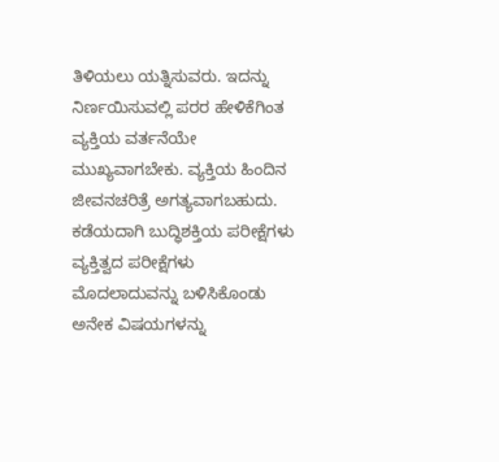ತಿಳಿಯಲು ಯತ್ನಿಸುವರು. ಇದನ್ನು ನಿರ್ಣಯಿಸುವಲ್ಲಿ ಪರರ ಹೇಳಿಕೆಗಿಂತ ವ್ಯಕ್ತಿಯ ವರ್ತನೆಯೇ ಮುಖ್ಯವಾಗಬೇಕು. ವ್ಯಕ್ತಿಯ ಹಿಂದಿನ ಜೀವನಚರಿತ್ರೆ ಅಗತ್ಯವಾಗಬಹುದು. ಕಡೆಯದಾಗಿ ಬುದ್ಧಿಶಕ್ತಿಯ ಪರೀಕ್ಷೆಗಳು ವ್ಯಕ್ತಿತ್ವದ ಪರೀಕ್ಷೆಗಳು ಮೊದಲಾದುವನ್ನು ಬಳಿಸಿಕೊಂಡು ಅನೇಕ ವಿಷಯಗಳನ್ನು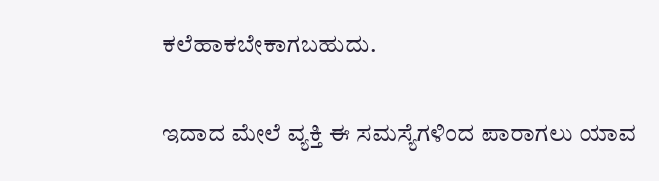ಕಲೆಹಾಕಬೇಕಾಗಬಹುದು.

ಇದಾದ ಮೇಲೆ ವ್ಯಕ್ತಿ ಈ ಸಮಸ್ಯೆಗಳಿಂದ ಪಾರಾಗಲು ಯಾವ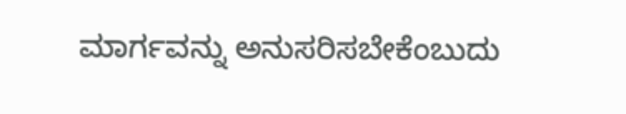ಮಾರ್ಗವನ್ನು ಅನುಸರಿಸಬೇಕೆಂಬುದು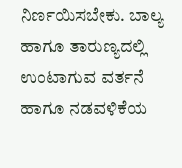ನಿರ್ಣಯಿಸಬೇಕು. ಬಾಲ್ಯ ಹಾಗೂ ತಾರುಣ್ಯದಲ್ಲಿ ಉಂಟಾಗುವ ವರ್ತನೆ ಹಾಗೂ ನಡವಳಿಕೆಯ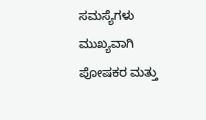ಸಮಸ್ಯೆಗಳು ಮುಖ್ಯವಾಗಿ ಪೋಷಕರ ಮತ್ತು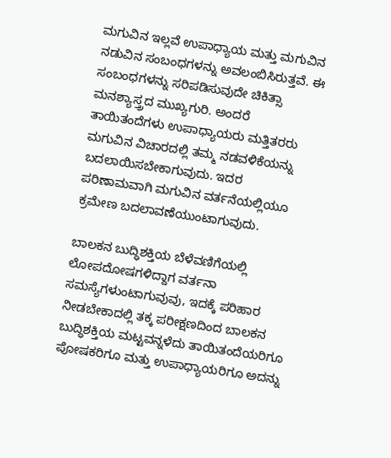ಮಗುವಿನ ಇಲ್ಲವೆ ಉಪಾಧ್ಯಾಯ ಮತ್ತು ಮಗುವಿನ ನಡುವಿನ ಸಂಬಂಧಗಳನ್ನು ಅವಲಂಬಿಸಿರುತ್ತವೆ. ಈ ಸಂಬಂಧಗಳನ್ನು ಸರಿಪಡಿಸುವುದೇ ಚಿಕಿತ್ಸಾ ಮನಶ್ಯಾಸ್ತ್ರದ ಮುಖ್ಯಗುರಿ. ಅಂದರೆ ತಾಯಿತಂದೆಗಳು ಉಪಾಧ್ಯಾಯರು ಮತ್ತಿತರರು ಮಗುವಿನ ವಿಚಾರದಲ್ಲಿ ತಮ್ಮ ನಡವಳಿಕೆಯನ್ನು ಬದಲಾಯಿಸಬೇಕಾಗುವುದು. ಇದರ ಪರಿಣಾಮವಾಗಿ ಮಗುವಿನ ವರ್ತನೆಯಲ್ಲಿಯೂ ಕ್ರಮೇಣ ಬದಲಾವಣೆಯುಂಟಾಗುವುದು.

ಬಾಲಕನ ಬುದ್ಧಿಶಕ್ತಿಯ ಬೆಳೆವಣಿಗೆಯಲ್ಲಿ ಲೋಪದೋಷಗಳಿದ್ದಾಗ ವರ್ತನಾ ಸಮಸ್ಯೆಗಳುಂಟಾಗುವುವು, ಇದಕ್ಕೆ ಪರಿಹಾರ ನೀಡಬೇಕಾದಲ್ಲಿ ತಕ್ಕ ಪರೀಕ್ಷಣದಿಂದ ಬಾಲಕನ ಬುದ್ಧಿಶಕ್ತಿಯ ಮಟ್ಟವನ್ನಳೆದು ತಾಯಿತಂದೆಯರಿಗೂ ಪೋಷಕರಿಗೂ ಮತ್ತು ಉಪಾಧ್ಯಾಯರಿಗೂ ಅದನ್ನು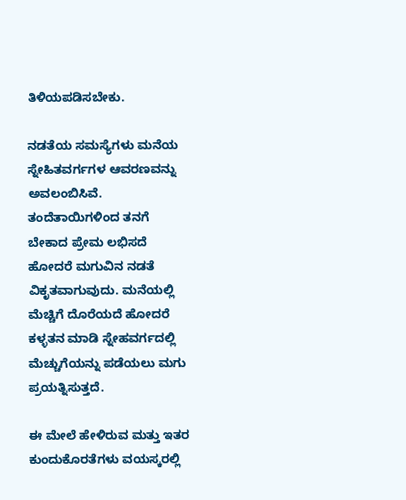ತಿಳಿಯಪಡಿಸಬೇಕು.

ನಡತೆಯ ಸಮಸ್ಯೆಗಳು ಮನೆಯ ಸ್ನೇಹಿತವರ್ಗಗಳ ಆವರಣವನ್ನು ಅವಲಂಬಿಸಿವೆ. ತಂದೆತಾಯಿಗಳಿಂದ ತನಗೆ ಬೇಕಾದ ಪ್ರೇಮ ಲಭಿಸದೆ ಹೋದರೆ ಮಗುವಿನ ನಡತೆ ವಿಕೃತವಾಗುವುದು. ಮನೆಯಲ್ಲಿ ಮೆಚ್ಚಿಗೆ ದೊರೆಯದೆ ಹೋದರೆ ಕಳ್ಳತನ ಮಾಡಿ ಸ್ನೇಹವರ್ಗದಲ್ಲಿ ಮೆಚ್ಚುಗೆಯನ್ನು ಪಡೆಯಲು ಮಗು ಪ್ರಯತ್ನಿಸುತ್ತದೆ.

ಈ ಮೇಲೆ ಹೇಳಿರುವ ಮತ್ತು ಇತರ ಕುಂದುಕೊರತೆಗಳು ವಯಸ್ಕರಲ್ಲಿ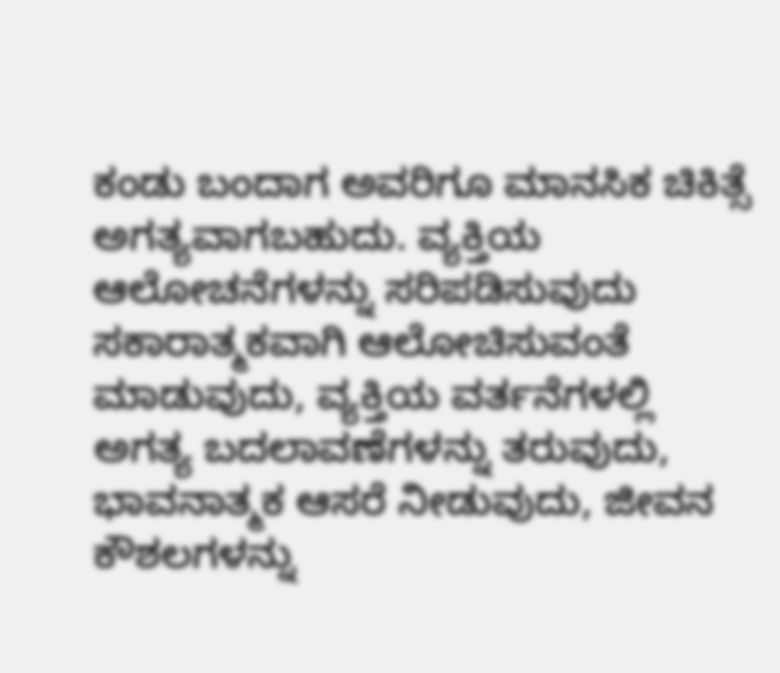ಕಂಡು ಬಂದಾಗ ಅವರಿಗೂ ಮಾನಸಿಕ ಚಿಕಿತ್ಸೆ ಅಗತ್ಯವಾಗಬಹುದು. ವ್ಯಕ್ತಿಯ ಆಲೋಚನೆಗಳನ್ನು ಸರಿಪಡಿಸುವುದು ಸಕಾರಾತ್ಮಕವಾಗಿ ಆಲೋಚಿಸುವಂತೆ ಮಾಡುವುದು, ವ್ಯಕ್ತಿಯ ವರ್ತನೆಗಳಲ್ಲಿ ಅಗತ್ಯ ಬದಲಾವಣೆಗಳನ್ನು ತರುವುದು, ಭಾವನಾತ್ಮಕ ಆಸರೆ ನೀಡುವುದು, ಜೀವನ ಕೌಶಲಗಳನ್ನು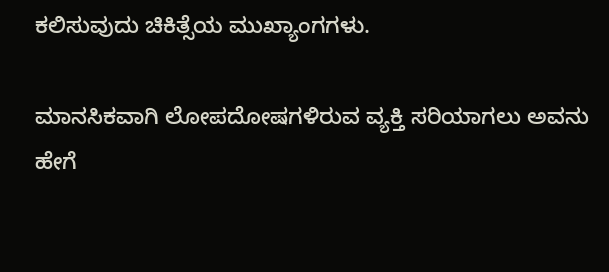ಕಲಿಸುವುದು ಚಿಕಿತ್ಸೆಯ ಮುಖ್ಯಾಂಗಗಳು.

ಮಾನಸಿಕವಾಗಿ ಲೋಪದೋಷಗಳಿರುವ ವ್ಯಕ್ತಿ ಸರಿಯಾಗಲು ಅವನು ಹೇಗೆ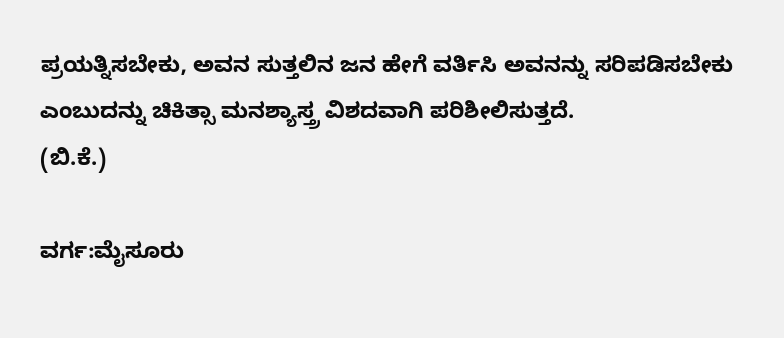ಪ್ರಯತ್ನಿಸಬೇಕು, ಅವನ ಸುತ್ತಲಿನ ಜನ ಹೇಗೆ ವರ್ತಿಸಿ ಅವನನ್ನು ಸರಿಪಡಿಸಬೇಕು ಎಂಬುದನ್ನು ಚಿಕಿತ್ಸಾ ಮನಶ್ಯಾಸ್ತ್ರ ವಿಶದವಾಗಿ ಪರಿಶೀಲಿಸುತ್ತದೆ.
(ಬಿ.ಕೆ.)

ವರ್ಗ:ಮೈಸೂರು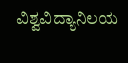ವಿಶ್ವವಿದ್ಯಾನಿಲಯ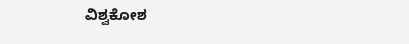ವಿಶ್ವಕೋಶ